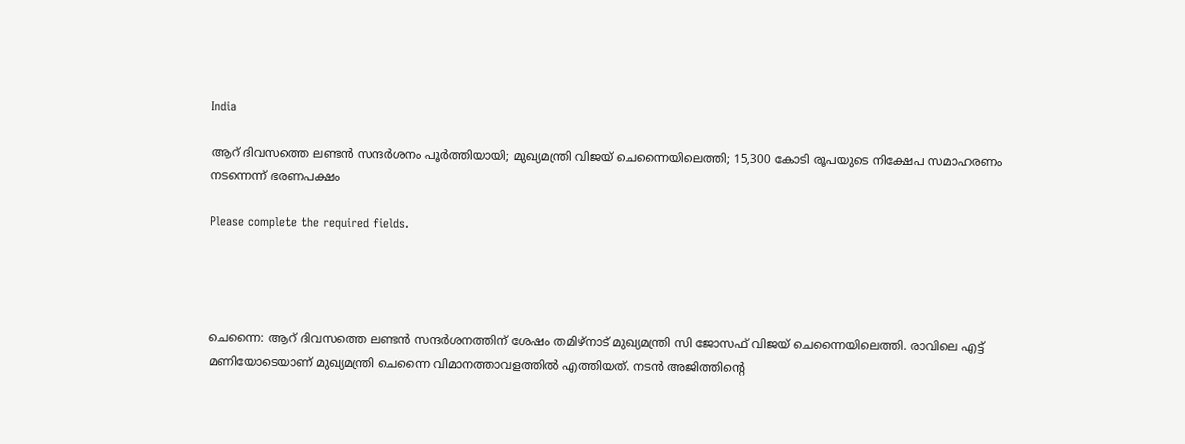India

ആറ് ദിവസത്തെ ലണ്ടന്‍ സന്ദര്‍ശനം പൂര്‍ത്തിയായി; മുഖ്യമന്ത്രി വിജയ് ചെന്നൈയിലെത്തി; 15,300 കോടി രൂപയുടെ നിക്ഷേപ സമാഹരണം നടന്നെന്ന് ഭരണപക്ഷം

Please complete the required fields.




ചെന്നൈ: ആറ് ദിവസത്തെ ലണ്ടന്‍ സന്ദര്‍ശനത്തിന് ശേഷം തമിഴ്‌നാട് മുഖ്യമന്ത്രി സി ജോസഫ് വിജയ് ചെന്നൈയിലെത്തി. രാവിലെ എട്ട് മണിയോടെയാണ് മുഖ്യമന്ത്രി ചെന്നൈ വിമാനത്താവളത്തില്‍ എത്തിയത്. നടന്‍ അജിത്തിന്റെ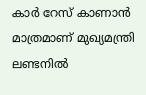കാര്‍ റേസ് കാണാന്‍ മാത്രമാണ് മുഖ്യമന്ത്രി ലണ്ടനില്‍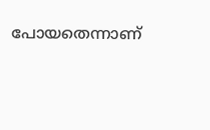പോയതെന്നാണ്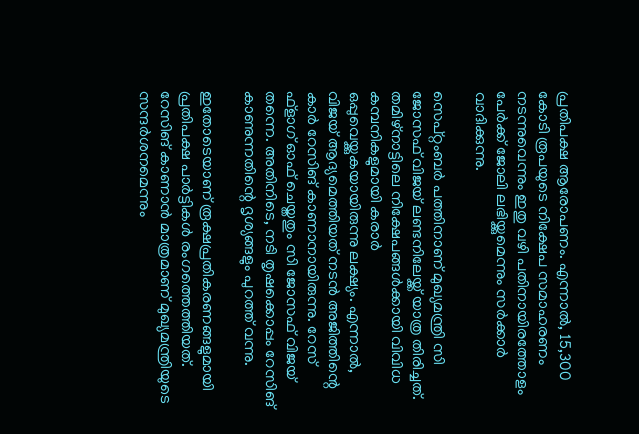പ്രതിപക്ഷ ആരോപണം. എന്നാല്‍, 15,300 കോടി രൂപയുടെ നിക്ഷേപ സമാഹരണം നടന്നുവെന്നും ഇതു വഴി പതിനായിരത്തോളം പേര്‍ക്ക് ജോലി ലഭിയ്ക്കുമെന്നും സര്‍ക്കാര്‍ വാദിക്കുന്നു.

സെപ്റ്റംബര്‍ പത്തിനാണ് മുഖ്യമന്ത്രി സി ജോസഫ് വിജയ് ലണ്ടനിലേയ്ക്ക് യാത്ര തിരിച്ചത്. തമിഴ്‌നാട്ടിലെ നിക്ഷേപങ്ങള്‍ക്കായി വിവിധ കമ്പനികളുമായി കരാര്‍ ഒപ്പുവെയ്ക്കുകയായിരുന്നു ലക്ഷ്യം. എന്നാല്‍, വിജയ് ആദ്യമെത്തിയത് നടന്‍ അജിത്തിന്റെ കാര്‍ റേസിങ് കാണാനായിരുന്നു. റേസ് ഫ്‌ളാഗ് ഓഫ് ചെയ്തതും സി ജോസഫ് വിജയ് തന്നെ. അതിനിടെ, നടി തൃഷക്കൊപ്പം റേസിങ് കാണുന്നതിന്റെ ദൃശ്യങ്ങളും പുറത്ത് വന്നു.

ഇതോടെയാണ് രൂക്ഷപ്രതികരണങ്ങളുമായി പ്രതിപക്ഷ പാര്‍ട്ടികള്‍ രംഗത്തെത്തിയത്. റേസിങ് കാണാന്‍ മാത്രമാണ് മുഖ്യമന്ത്രിയുടെ സന്ദര്‍ശനമെന്നും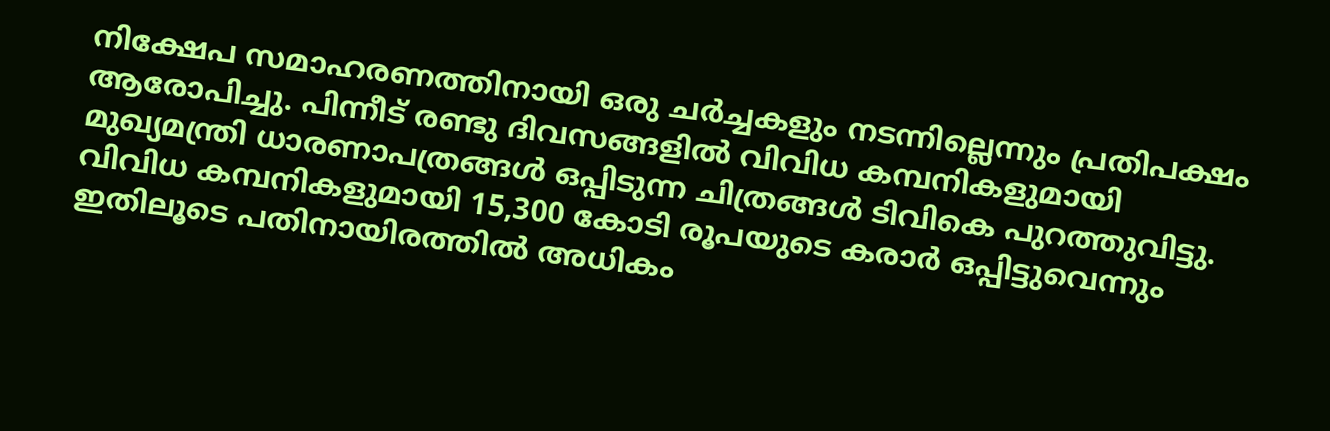നിക്ഷേപ സമാഹരണത്തിനായി ഒരു ചര്‍ച്ചകളും നടന്നില്ലെന്നും പ്രതിപക്ഷം ആരോപിച്ചു. പിന്നീട് രണ്ടു ദിവസങ്ങളില്‍ വിവിധ കമ്പനികളുമായി മുഖ്യമന്ത്രി ധാരണാപത്രങ്ങള്‍ ഒപ്പിടുന്ന ചിത്രങ്ങള്‍ ടിവികെ പുറത്തുവിട്ടു. വിവിധ കമ്പനികളുമായി 15,300 കോടി രൂപയുടെ കരാര്‍ ഒപ്പിട്ടുവെന്നും ഇതിലൂടെ പതിനായിരത്തില്‍ അധികം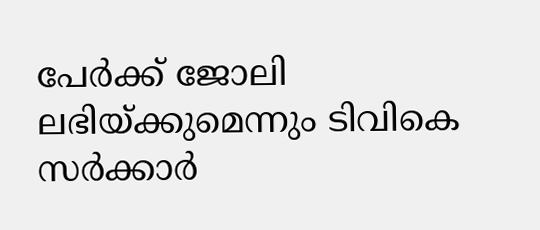പേര്‍ക്ക് ജോലി ലഭിയ്ക്കുമെന്നും ടിവികെ സര്‍ക്കാര്‍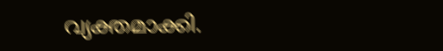വ്യക്തമാക്കി.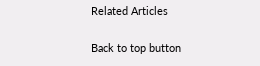Related Articles

Back to top button